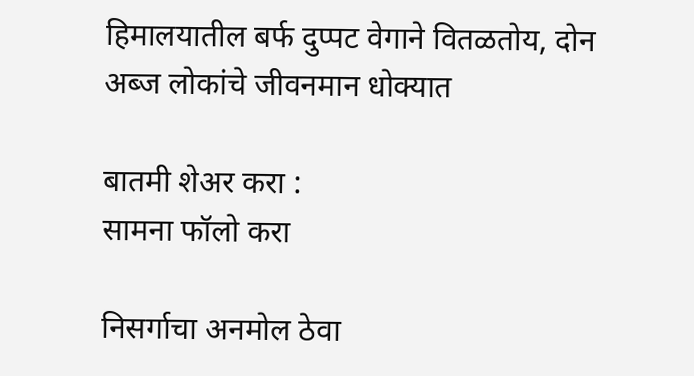हिमालयातील बर्फ दुप्पट वेगाने वितळतोय, दोन अब्ज लोकांचे जीवनमान धोक्यात

बातमी शेअर करा :
सामना फॉलो करा

निसर्गाचा अनमोल ठेवा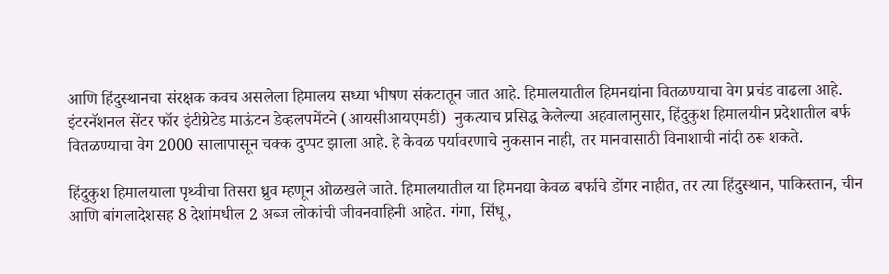आणि हिंदुस्थानचा संरक्षक कवच असलेला हिमालय सध्या भीषण संकटातून जात आहे. हिमालयातील हिमनद्यांना वितळण्याचा वेग प्रचंड वाढला आहे. इंटरनॅशनल सेंटर फॉर इंटीग्रेटेड माऊंटन डेव्हलपमेंटने (आयसीआयएमडी)  नुकत्याच प्रसिद्ध केलेल्या अहवालानुसार, हिंदुकुश हिमालयीन प्रदेशातील बर्फ वितळण्याचा वेग 2000 सालापासून चक्क दुप्पट झाला आहे. हे केवळ पर्यावरणाचे नुकसान नाही, तर मानवासाठी विनाशाची नांदी ठरू शकते.

हिंदुकुश हिमालयाला पृथ्वीचा तिसरा ध्रुव म्हणून ओळखले जाते. हिमालयातील या हिमनद्या केवळ बर्फाचे डोंगर नाहीत, तर त्या हिंदुस्थान, पाकिस्तान, चीन आणि बांगलादेशसह 8 देशांमधील 2 अब्ज लोकांची जीवनवाहिनी आहेत. गंगा, सिंधू,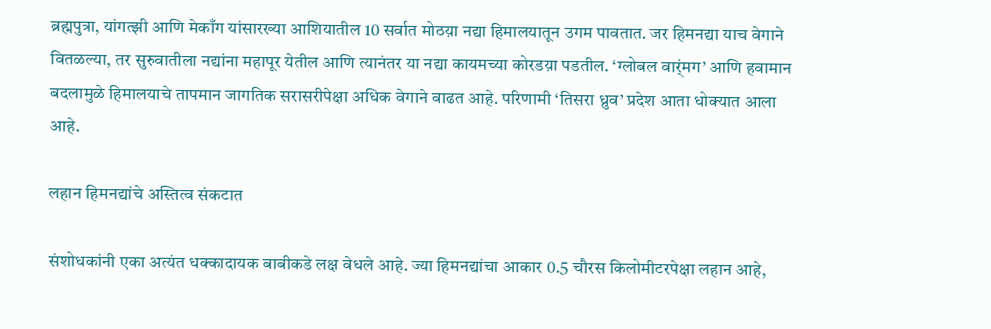ब्रह्मपुत्रा, यांगत्झी आणि मेकाँग यांसारख्या आशियातील 10 सर्वात मोठय़ा नद्या हिमालयातून उगम पावतात. जर हिमनद्या याच वेगाने वितळल्या, तर सुरुवातीला नद्यांना महापूर येतील आणि त्यानंतर या नद्या कायमच्या कोरडय़ा पडतील. ‘ग्लोबल वार्ंमग’ आणि हवामान बदलामुळे हिमालयाचे तापमान जागतिक सरासरीपेक्षा अधिक वेगाने वाढत आहे. परिणामी ‘तिसरा ध्रुव’ प्रदेश आता धोक्यात आला आहे.

लहान हिमनद्यांचे अस्तित्व संकटात

संशोधकांनी एका अत्यंत धक्कादायक बाबीकडे लक्ष वेधले आहे. ज्या हिमनद्यांचा आकार 0.5 चौरस किलोमीटरपेक्षा लहान आहे,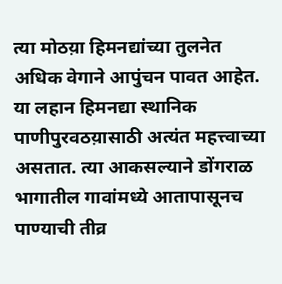त्या मोठय़ा हिमनद्यांच्या तुलनेत अधिक वेगाने आपुंचन पावत आहेत. या लहान हिमनद्या स्थानिक पाणीपुरवठय़ासाठी अत्यंत महत्त्वाच्या असतात. त्या आकसल्याने डोंगराळ भागातील गावांमध्ये आतापासूनच पाण्याची तीव्र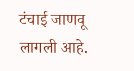टंचाई जाणवू लागली आहे.